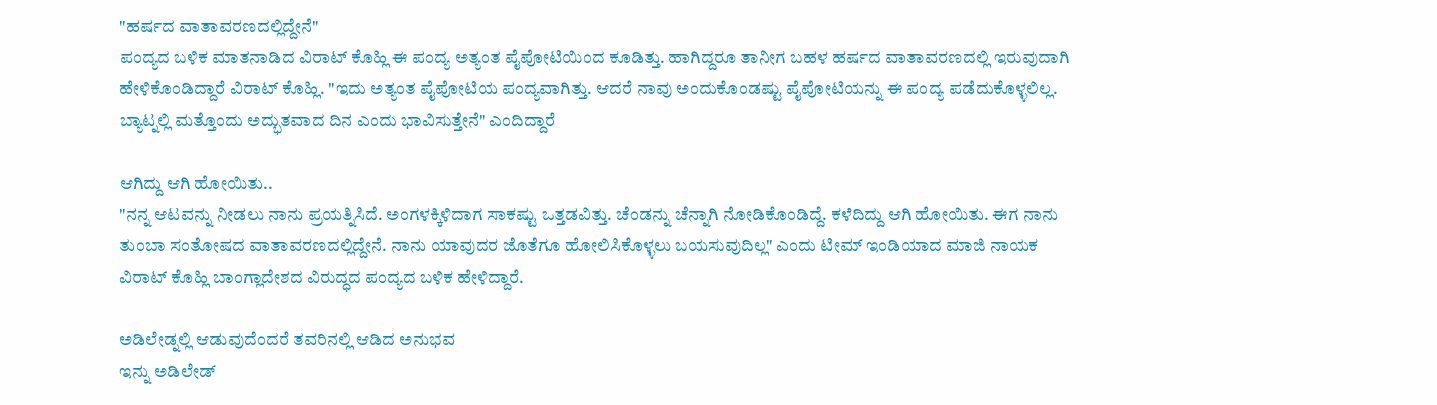"ಹರ್ಷದ ವಾತಾವರಣದಲ್ಲಿದ್ದೇನೆ"
ಪಂದ್ಯದ ಬಳಿಕ ಮಾತನಾಡಿದ ವಿರಾಟ್ ಕೊಹ್ಲಿ ಈ ಪಂದ್ಯ ಅತ್ಯಂತ ಪೈಪೋಟಿಯಿಂದ ಕೂಡಿತ್ತು. ಹಾಗಿದ್ದರೂ ತಾನೀಗ ಬಹಳ ಹರ್ಷದ ವಾತಾವರಣದಲ್ಲಿ ಇರುವುದಾಗಿ ಹೇಳಿಕೊಂಡಿದ್ದಾರೆ ವಿರಾಟ್ ಕೊಹ್ಲಿ. "ಇದು ಅತ್ಯಂತ ಪೈಪೋಟಿಯ ಪಂದ್ಯವಾಗಿತ್ತು. ಆದರೆ ನಾವು ಅಂದುಕೊಂಡಷ್ಟು ಪೈಪೋಟಿಯನ್ನು ಈ ಪಂದ್ಯ ಪಡೆದುಕೊಳ್ಳಲಿಲ್ಲ. ಬ್ಯಾಟ್ನಲ್ಲಿ ಮತ್ತೊಂದು ಅದ್ಭುತವಾದ ದಿನ ಎಂದು ಭಾವಿಸುತ್ತೇನೆ" ಎಂದಿದ್ದಾರೆ

ಆಗಿದ್ದು ಆಗಿ ಹೋಯಿತು..
"ನನ್ನ ಆಟವನ್ನು ನೀಡಲು ನಾನು ಪ್ರಯತ್ನಿಸಿದೆ. ಅಂಗಳಕ್ಕಿಳಿದಾಗ ಸಾಕಷ್ಟು ಒತ್ತಡವಿತ್ತು. ಚೆಂಡನ್ನು ಚೆನ್ನಾಗಿ ನೋಡಿಕೊಂಡಿದ್ದೆ. ಕಳೆದಿದ್ದು ಆಗಿ ಹೋಯಿತು. ಈಗ ನಾನು ತುಂಬಾ ಸಂತೋಷದ ವಾತಾವರಣದಲ್ಲಿದ್ದೇನೆ. ನಾನು ಯಾವುದರ ಜೊತೆಗೂ ಹೋಲಿಸಿಕೊಳ್ಳಲು ಬಯಸುವುದಿಲ್ಲ" ಎಂದು ಟೀಮ್ ಇಂಡಿಯಾದ ಮಾಜಿ ನಾಯಕ ವಿರಾಟ್ ಕೊಹ್ಲಿ ಬಾಂಗ್ಲಾದೇಶದ ವಿರುದ್ಧದ ಪಂದ್ಯದ ಬಳಿಕ ಹೇಳಿದ್ದಾರೆ.

ಅಡಿಲೇಡ್ನಲ್ಲಿ ಆಡುವುದೆಂದರೆ ತವರಿನಲ್ಲಿ ಆಡಿದ ಅನುಭವ
ಇನ್ನು ಅಡಿಲೇಡ್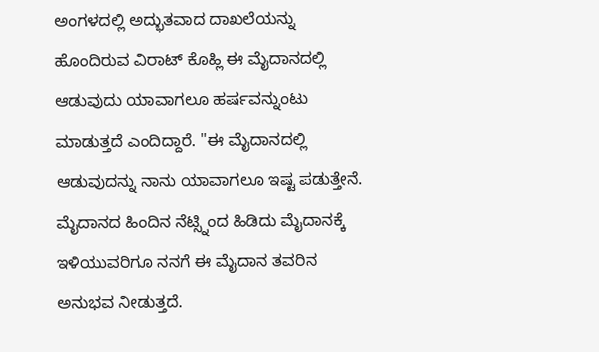ಅಂಗಳದಲ್ಲಿ ಅದ್ಭುತವಾದ ದಾಖಲೆಯನ್ನು ಹೊಂದಿರುವ ವಿರಾಟ್ ಕೊಹ್ಲಿ ಈ ಮೈದಾನದಲ್ಲಿ ಆಡುವುದು ಯಾವಾಗಲೂ ಹರ್ಷವನ್ನುಂಟು ಮಾಡುತ್ತದೆ ಎಂದಿದ್ದಾರೆ. "ಈ ಮೈದಾನದಲ್ಲಿ ಆಡುವುದನ್ನು ನಾನು ಯಾವಾಗಲೂ ಇಷ್ಟ ಪಡುತ್ತೇನೆ. ಮೈದಾನದ ಹಿಂದಿನ ನೆಟ್ಸ್ನಿಂದ ಹಿಡಿದು ಮೈದಾನಕ್ಕೆ ಇಳಿಯುವರಿಗೂ ನನಗೆ ಈ ಮೈದಾನ ತವರಿನ ಅನುಭವ ನೀಡುತ್ತದೆ.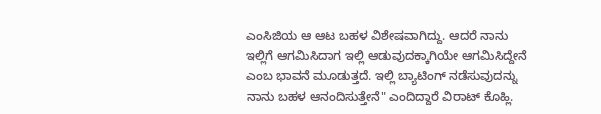ಎಂಸಿಜಿಯ ಆ ಆಟ ಬಹಳ ವಿಶೇಷವಾಗಿದ್ದು. ಆದರೆ ನಾನು ಇಲ್ಲಿಗೆ ಆಗಮಿಸಿದಾಗ ಇಲ್ಲಿ ಆಡುವುದಕ್ಕಾಗಿಯೇ ಆಗಮಿಸಿದ್ದೇನೆ ಎಂಬ ಭಾವನೆ ಮೂಡುತ್ತದೆ. ಇಲ್ಲಿ ಬ್ಯಾಟಿಂಗ್ ನಡೆಸುವುದನ್ನು ನಾನು ಬಹಳ ಆನಂದಿಸುತ್ತೇನೆ" ಎಂದಿದ್ದಾರೆ ವಿರಾಟ್ ಕೊಹ್ಲಿ.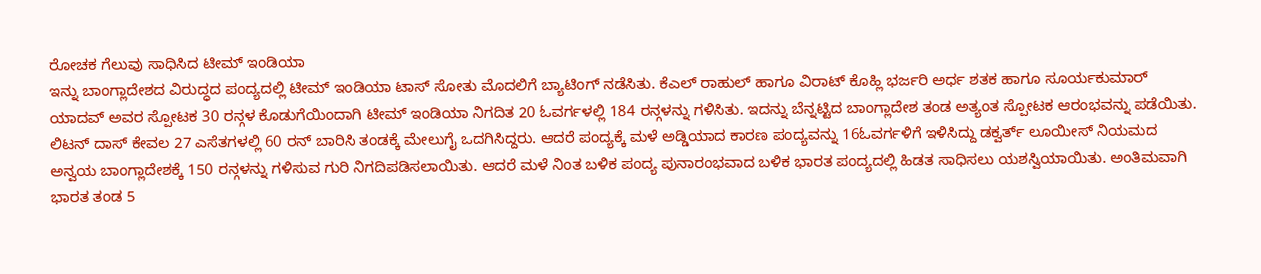ರೋಚಕ ಗೆಲುವು ಸಾಧಿಸಿದ ಟೀಮ್ ಇಂಡಿಯಾ
ಇನ್ನು ಬಾಂಗ್ಲಾದೇಶದ ವಿರುದ್ಧದ ಪಂದ್ಯದಲ್ಲಿ ಟೀಮ್ ಇಂಡಿಯಾ ಟಾಸ್ ಸೋತು ಮೊದಲಿಗೆ ಬ್ಯಾಟಿಂಗ್ ನಡೆಸಿತು. ಕೆಎಲ್ ರಾಹುಲ್ ಹಾಗೂ ವಿರಾಟ್ ಕೊಹ್ಲಿ ಭರ್ಜರಿ ಅರ್ಧ ಶತಕ ಹಾಗೂ ಸೂರ್ಯಕುಮಾರ್ ಯಾದವ್ ಅವರ ಸ್ಪೋಟಕ 30 ರನ್ಗಳ ಕೊಡುಗೆಯಿಂದಾಗಿ ಟೀಮ್ ಇಂಡಿಯಾ ನಿಗದಿತ 20 ಓವರ್ಗಳಲ್ಲಿ 184 ರನ್ಗಳನ್ನು ಗಳಿಸಿತು. ಇದನ್ನು ಬೆನ್ನಟ್ಟಿದ ಬಾಂಗ್ಲಾದೇಶ ತಂಡ ಅತ್ಯಂತ ಸ್ಪೋಟಕ ಆರಂಭವನ್ನು ಪಡೆಯಿತು. ಲಿಟನ್ ದಾಸ್ ಕೇವಲ 27 ಎಸೆತಗಳಲ್ಲಿ 60 ರನ್ ಬಾರಿಸಿ ತಂಡಕ್ಕೆ ಮೇಲುಗೈ ಒದಗಿಸಿದ್ದರು. ಆದರೆ ಪಂದ್ಯಕ್ಕೆ ಮಳೆ ಅಡ್ಡಿಯಾದ ಕಾರಣ ಪಂದ್ಯವನ್ನು 16ಓವರ್ಗಳಿಗೆ ಇಳಿಸಿದ್ದು ಡಕ್ವರ್ತ್ ಲೂಯೀಸ್ ನಿಯಮದ ಅನ್ವಯ ಬಾಂಗ್ಲಾದೇಶಕ್ಕೆ 150 ರನ್ಗಳನ್ನು ಗಳಿಸುವ ಗುರಿ ನಿಗದಿಪಡಿಸಲಾಯಿತು. ಆದರೆ ಮಳೆ ನಿಂತ ಬಳಿಕ ಪಂದ್ಯ ಪುನಾರಂಭವಾದ ಬಳಿಕ ಭಾರತ ಪಂದ್ಯದಲ್ಲಿ ಹಿಡತ ಸಾಧಿಸಲು ಯಶಸ್ವಿಯಾಯಿತು. ಅಂತಿಮವಾಗಿ ಭಾರತ ತಂಡ 5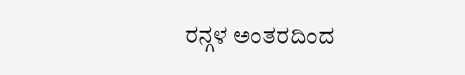ರನ್ಗಳ ಅಂತರದಿಂದ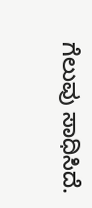ಗೆಲುವು ಸಾಧಿಸಿದೆ.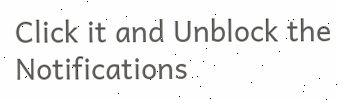Click it and Unblock the Notifications